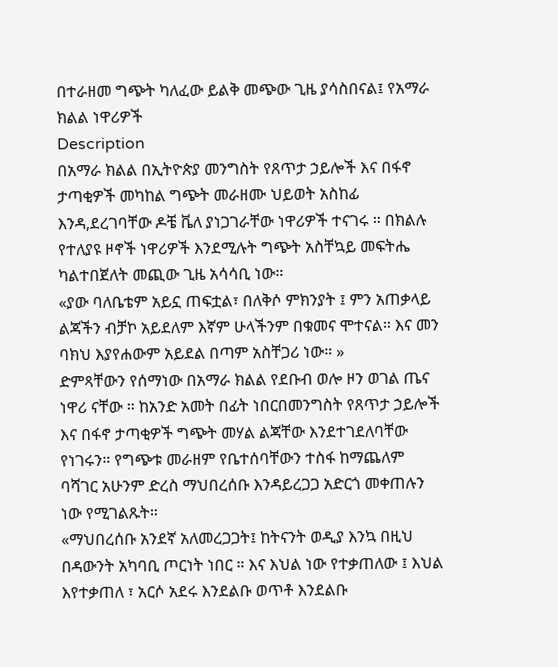በተራዘመ ግጭት ካለፈው ይልቅ መጭው ጊዜ ያሳስበናል፤ የአማራ ክልል ነዋሪዎች
Description
በአማራ ክልል በኢትዮጵያ መንግስት የጸጥታ ኃይሎች እና በፋኖ ታጣቂዎች መካከል ግጭት መራዘሙ ህይወት አስከፊ እንዳ,ደረገባቸው ዶቼ ቬለ ያነጋገራቸው ነዋሪዎች ተናገሩ ። በክልሉ የተለያዩ ዞኖች ነዋሪዎች እንደሚሉት ግጭት አስቸኳይ መፍትሔ ካልተበጀለት መጪው ጊዜ አሳሳቢ ነው።
«ያው ባለቤቴም አይኗ ጠፍቷል፣ በለቅሶ ምክንያት ፤ ምን አጠቃላይ ልጃችን ብቻኮ አይደለም እኛም ሁላችንም በቁመና ሞተናል። እና መን ባክህ እያየሐውም አይደል በጣም አስቸጋሪ ነው። »
ድምጻቸውን የሰማነው በአማራ ክልል የደቡብ ወሎ ዞን ወገል ጤና ነዋሪ ናቸው ። ከአንድ አመት በፊት ነበርበመንግስት የጸጥታ ኃይሎች እና በፋኖ ታጣቂዎች ግጭት መሃል ልጃቸው እንደተገደለባቸው የነገሩን። የግጭቱ መራዘም የቤተሰባቸውን ተስፋ ከማጨለም ባሻገር አሁንም ድረስ ማህበረሰቡ እንዳይረጋጋ አድርጎ መቀጠሉን ነው የሚገልጹት።
«ማህበረሰቡ አንደኛ አለመረጋጋት፤ ከትናንት ወዲያ እንኳ በዚህ በዳውንት አካባቢ ጦርነት ነበር ። እና እህል ነው የተቃጠለው ፤ እህል እየተቃጠለ ፣ አርሶ አደሩ እንደልቡ ወጥቶ እንደልቡ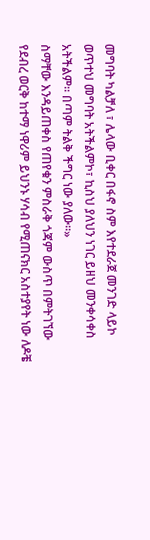መግባት ካልቻለ ፣ ሌላው ቢቀር በፋኖ ስም እየተደራጀ መንገድ ላይኮ ወጥተህ መግባት አትችልምኮ፣ ኪስህ ያለህን ነገር ይዘህ መንቀሳቀስ አትችልም። በጣም ትልቅ ችግር ነው ያለው።»
ስማቸው እንዳይጠቀስ የጠየቁን ምስራቅ ጎጃም ውስጥ በምትገኘው የደብረ ወርቅ ከተማ ነዋሪም ይህንኑ ሃሳብ የሚጠናክር አስተያየት ነው ለዶቼ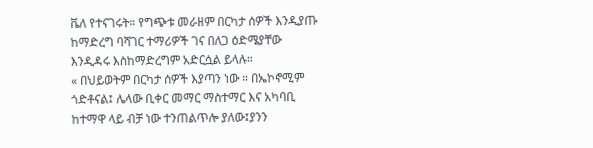ቬለ የተናገሩት። የግጭቱ መራዘም በርካታ ሰዎች እንዲያጡ ከማድረግ ባሻገር ተማሪዎች ገና በለጋ ዕድሜያቸው እንዲዳሩ እስከማድረግም አድርሷል ይላሉ።
« በህይወትም በርካታ ሰዎች እያጣን ነው ። በኤኮኖሚም ጎድቶናል፤ ሌላው ቢቀር መማር ማስተማር እና አካባቢ ከተማዋ ላይ ብቻ ነው ተንጠልጥሎ ያለው፤ያንን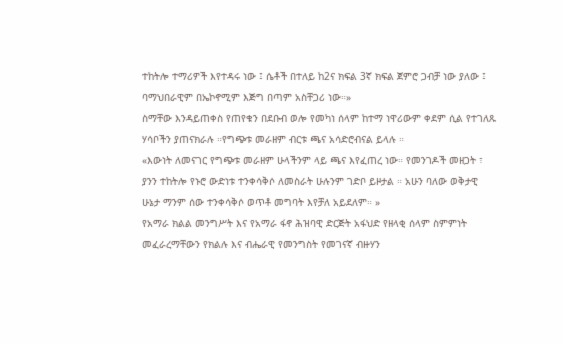ተከትሎ ተማሪዎች እየተዳሩ ነው ፤ ሴቶች በተለይ ከ2ና ክፍል 3ኛ ክፍል ጀምሮ ጋብቻ ነው ያለው ፤ ባማህበራዊም በኤኮኖሚም እጅግ በጣም አስቸጋሪ ነው።»
ስማቸው እንዳይጠቀስ የጠየቁን በደቡብ ወሎ የመካነ ሰላም ከተማ ነዋሪውም ቀደም ሲል የተገለጹ ሃሳቦችን ያጠናክራሉ ።የግጭቱ መራዘም ብርቱ ጫና አሳድሮብናል ይላሉ ።
«እውነት ለመናገር የግጭቱ መራዘም ሁላችንም ላይ ጫና እየፈጠረ ነው። የመንገዶች መዘጋት ፣ ያንን ተከትሎ የኑሮ ውድነቱ ተንቀሳቅሶ ለመስራት ሁሉንም ገድቦ ይዞታል ። አሁን ባለው ወቅታዊ ሁኔታ ማንም ሰው ተንቀሳቅሶ ወጥቶ መግባት እየቻለ አይደለም። »
የአማራ ክልል መንግሥት እና የአማራ ፋኖ ሕዝባዊ ድርጅት አፋህድ የዘላቂ ሰላም ስምምነት መፈራረማቸውን የክልሉ እና ብሔራዊ የመንግስት የመገናኛ ብዙሃን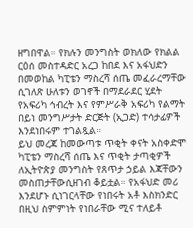ዘግበዋል። የክሉን መንግስት ወክለው የክልል ርዕሰ መስተዳድር አረጋ ከበደ እና አፋህድን በመወከል ካፒቴን ማስረሻ ሰጤ መፈራረማቸው ሲገለጽ ሁለቱን ወገኖች በማደራደር ሂደት የአፍሪካ ኅብረት እና የምሥራቅ አፍሪካ የልማት በይነ መንግሥታት ድርጅት (ኢጋድ) ተሳታፊዎች እንደነበሩም ተገልጿል።
ይህ መረጃ ከመውጣቱ ጥቂት ቀናት አስቀድሞ ካፒቴን ማስረሻ ሰጤ እና ጥቂት ታጣቂዎች ለኢትዮጵያ መንግስት የጸጥታ ኃይል እጃቸውን መስጠታቸውሲዘገብ ቆይቷል። የአፋህድ መሪ እንደሆኑ ሲነገርላቸው የነበሩት አቶ እስክንድር በዚህ ስምምነት የነበራቸው ሚና ተለይቶ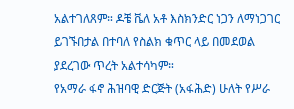አልተገለጸም። ዶቼ ቬለ አቶ እስክንድር ነጋን ለማነጋገር ይገኙበታል በተባለ የስልክ ቁጥር ላይ በመደወል ያደረገው ጥረት አልተሳካም።
የአማራ ፋኖ ሕዝባዊ ድርጅት (አፋሕድ) ሁለት የሥራ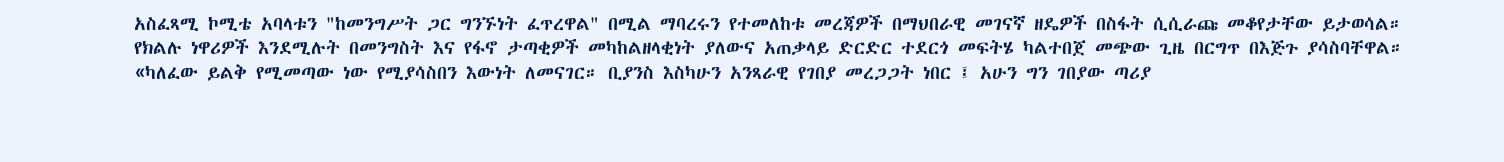አስፈጻሚ ኮሚቴ አባላቱን "ከመንግሥት ጋር ግንኙነት ፈጥረዋል" በሚል ማባረሩን የተመለከቱ መረጃዎች በማህበራዊ መገናኛ ዘዴዎች በስፋት ሲሲራጩ መቆየታቸው ይታወሳል።
የክልሉ ነዋሪዎች እንደሚሉት በመንግስት እና የፋኖ ታጣቂዎች መካከልዘላቂነት ያለውና አጠቃላይ ድርድር ተደርጎ መፍትሄ ካልተበጀ መጭው ጊዜ በርግጥ በእጅጉ ያሳስባቸዋል።
«ካለፈው ይልቅ የሚመጣው ነው የሚያሳስበን እውነት ለመናገር። ቢያንስ እስካሁን አንጻራዊ የገበያ መረጋጋት ነበር ፤ አሁን ግን ገበያው ጣሪያ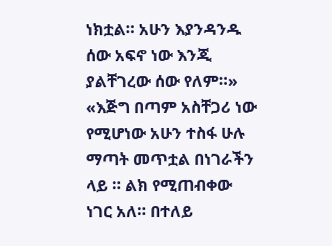ነክቷል። አሁን እያንዳንዱ ሰው አፍኖ ነው እንጂ ያልቸገረው ሰው የለም።»
«እጅግ በጣም አስቸጋሪ ነው የሚሆነው አሁን ተስፋ ሁሉ ማጣት መጥቷል በነገራችን ላይ ። ልክ የሚጠብቀው ነገር አለ። በተለይ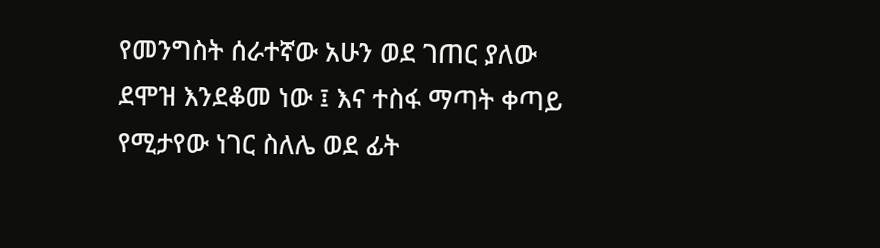የመንግስት ሰራተኛው አሁን ወደ ገጠር ያለው ደሞዝ እንደቆመ ነው ፤ እና ተስፋ ማጣት ቀጣይ የሚታየው ነገር ስለሌ ወደ ፊት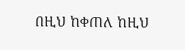በዚህ ከቀጠለ ከዚህ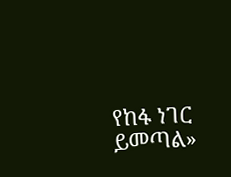የከፋ ነገር ይመጣል»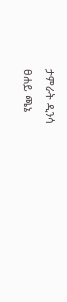ታምራት ዲንሳ
ፀሐይ ጫኔ